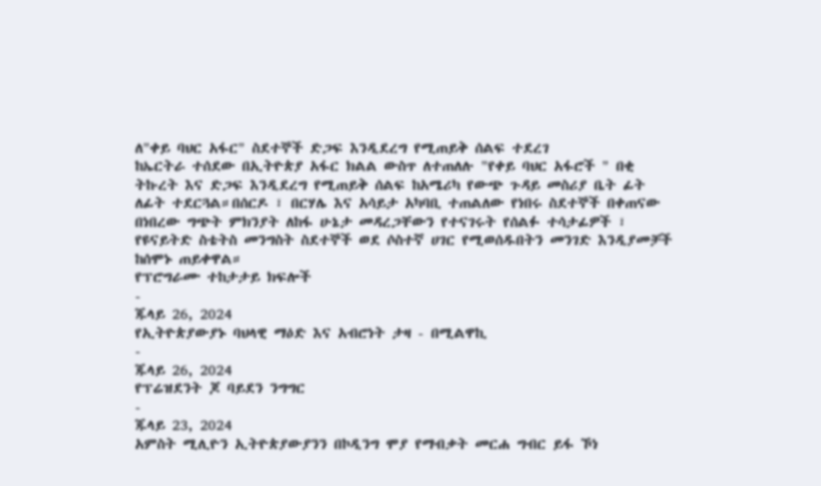ለ"ቀይ ባህር አፋር" ስደተኞች ድጋፍ እንዲደረግ የሚጠይቅ ሰልፍ ተደረገ
ከኤርትራ ተሰደው በኢትዮጵያ አፋር ክልል ውስጥ ለተጠለሉ "የቀይ ባህር አፋሮች " በቂ ትኩረት እና ድጋፍ እንዲደረግ የሚጠይቅ ሰልፍ ከአሜሪካ የውጭ ጉዳይ መስሪያ ቤት ፊት ለፊት ተደርጓል።በሰርዶ ፣ በርሃሌ እና አሳይታ አካባቢ ተጠልለው የነበሩ ስደተኞች በቀጠናው በነበረው ግጭት ምክንያት ለከፋ ሁኔታ መዳረጋቸውን የተናገሩት የሰልፉ ተሳታፊዎች ፣ የዩናይትድ ስቴትስ መንግስት ስደተኞች ወደ ሶስተኛ ሀገር የሚወሰዱበትን መንገድ እንዲያመቻች ከሰሞኑ ጠይቀዋል።
የፕሮግራሙ ተከታታይ ክፍሎች
-
ጁላይ 26, 2024
የኢትዮጵያውያኑ ባህላዊ ማዕድ እና አብሮነት ታዛ - በሚልዋኪ
-
ጁላይ 26, 2024
የፕሬዝደንት ጆ ባይደን ንግግር
-
ጁላይ 23, 2024
አምስት ሚሊዮን ኢትዮጵያውያንን በኮዲንግ ሞያ የማብቃት መርሐ ግብር ይፋ ኾነ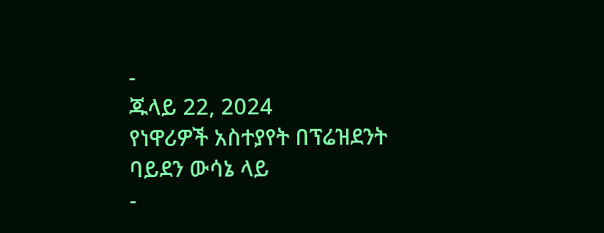-
ጁላይ 22, 2024
የነዋሪዎች አስተያየት በፕሬዝደንት ባይደን ውሳኔ ላይ
-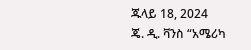ጁላይ 18, 2024
ጄ. ዲ. ቫንስ “አሜሪካ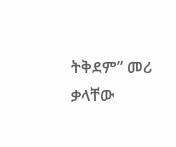ትቅደም” መሪ ቃላቸው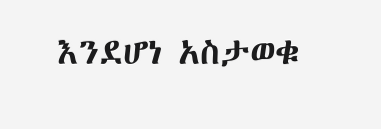እንደሆነ አስታወቁ